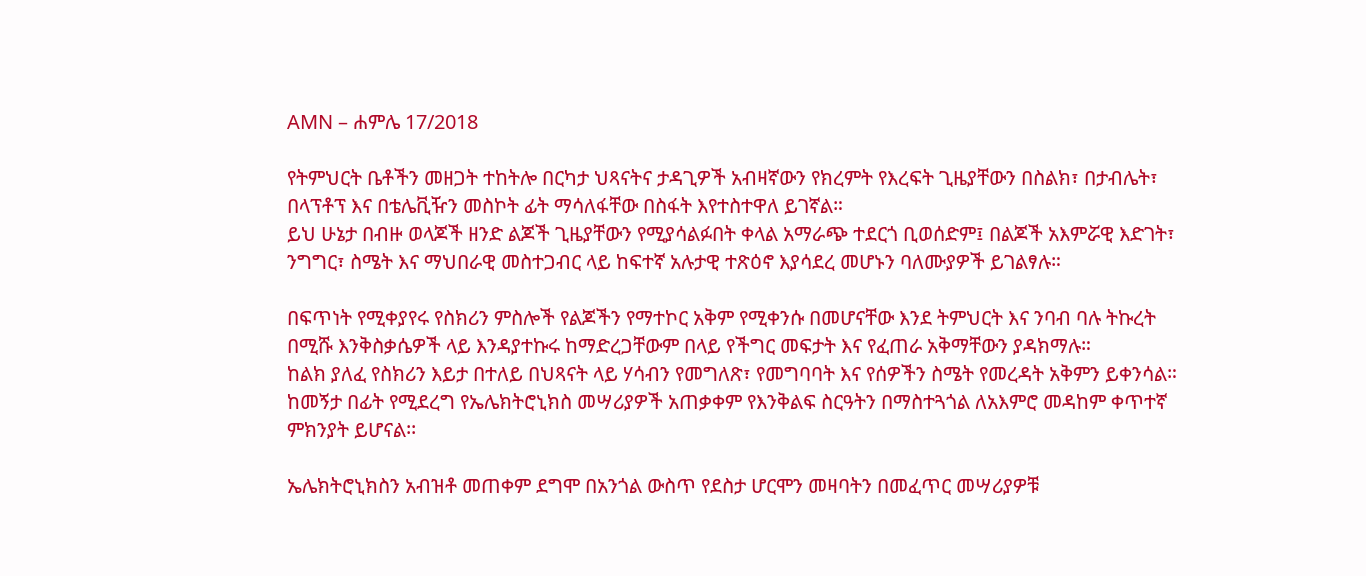AMN – ሐምሌ 17/2018

የትምህርት ቤቶችን መዘጋት ተከትሎ በርካታ ህጻናትና ታዳጊዎች አብዛኛውን የክረምት የእረፍት ጊዜያቸውን በስልክ፣ በታብሌት፣ በላፕቶፕ እና በቴሌቪዥን መስኮት ፊት ማሳለፋቸው በስፋት እየተስተዋለ ይገኛል።
ይህ ሁኔታ በብዙ ወላጆች ዘንድ ልጆች ጊዜያቸውን የሚያሳልፉበት ቀላል አማራጭ ተደርጎ ቢወሰድም፤ በልጆች አእምሯዊ እድገት፣ ንግግር፣ ስሜት እና ማህበራዊ መስተጋብር ላይ ከፍተኛ አሉታዊ ተጽዕኖ እያሳደረ መሆኑን ባለሙያዎች ይገልፃሉ።

በፍጥነት የሚቀያየሩ የስክሪን ምስሎች የልጆችን የማተኮር አቅም የሚቀንሱ በመሆናቸው እንደ ትምህርት እና ንባብ ባሉ ትኩረት በሚሹ እንቅስቃሴዎች ላይ እንዳያተኩሩ ከማድረጋቸውም በላይ የችግር መፍታት እና የፈጠራ አቅማቸውን ያዳክማሉ።
ከልክ ያለፈ የስክሪን እይታ በተለይ በህጻናት ላይ ሃሳብን የመግለጽ፣ የመግባባት እና የሰዎችን ስሜት የመረዳት አቅምን ይቀንሳል።
ከመኝታ በፊት የሚደረግ የኤሌክትሮኒክስ መሣሪያዎች አጠቃቀም የእንቅልፍ ስርዓትን በማስተጓጎል ለአእምሮ መዳከም ቀጥተኛ ምክንያት ይሆናል፡፡

ኤሌክትሮኒክስን አብዝቶ መጠቀም ደግሞ በአንጎል ውስጥ የደስታ ሆርሞን መዛባትን በመፈጥር መሣሪያዎቹ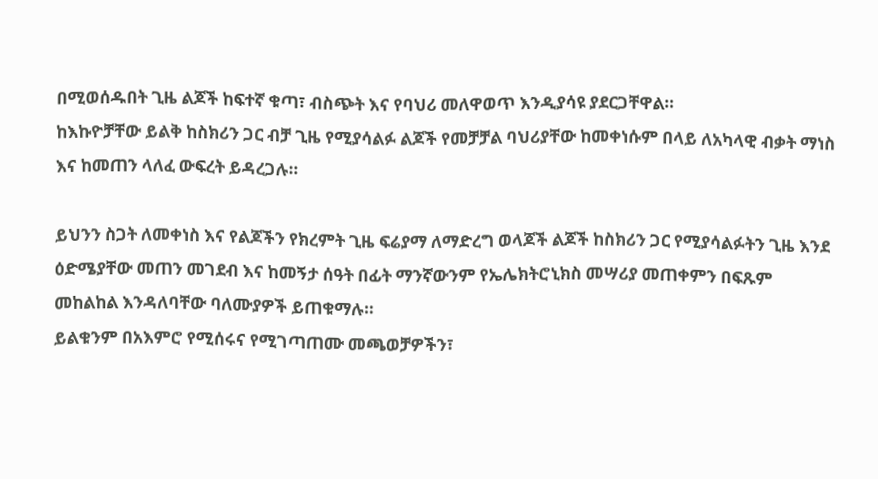በሚወሰዱበት ጊዜ ልጆች ከፍተኛ ቁጣ፣ ብስጭት እና የባህሪ መለዋወጥ እንዲያሳዩ ያደርጋቸዋል።
ከእኩዮቻቸው ይልቅ ከስክሪን ጋር ብቻ ጊዜ የሚያሳልፉ ልጆች የመቻቻል ባህሪያቸው ከመቀነሱም በላይ ለአካላዊ ብቃት ማነስ እና ከመጠን ላለፈ ውፍረት ይዳረጋሉ።

ይህንን ስጋት ለመቀነስ እና የልጆችን የክረምት ጊዜ ፍሬያማ ለማድረግ ወላጆች ልጆች ከስክሪን ጋር የሚያሳልፉትን ጊዜ እንደ ዕድሜያቸው መጠን መገደብ እና ከመኝታ ሰዓት በፊት ማንኛውንም የኤሌክትሮኒክስ መሣሪያ መጠቀምን በፍጹም መከልከል እንዳለባቸው ባለሙያዎች ይጠቁማሉ።
ይልቁንም በአእምሮ የሚሰሩና የሚገጣጠሙ መጫወቻዎችን፣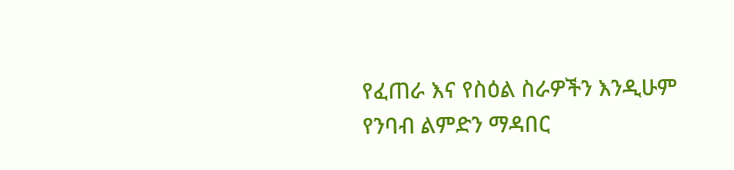የፈጠራ እና የስዕል ስራዎችን እንዲሁም የንባብ ልምድን ማዳበር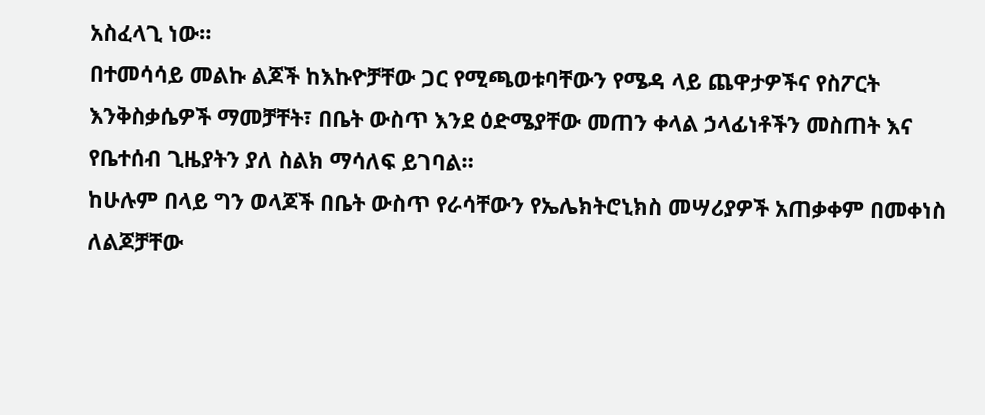አስፈላጊ ነው።
በተመሳሳይ መልኩ ልጆች ከእኩዮቻቸው ጋር የሚጫወቱባቸውን የሜዳ ላይ ጨዋታዎችና የስፖርት እንቅስቃሴዎች ማመቻቸት፣ በቤት ውስጥ እንደ ዕድሜያቸው መጠን ቀላል ኃላፊነቶችን መስጠት እና የቤተሰብ ጊዜያትን ያለ ስልክ ማሳለፍ ይገባል።
ከሁሉም በላይ ግን ወላጆች በቤት ውስጥ የራሳቸውን የኤሌክትሮኒክስ መሣሪያዎች አጠቃቀም በመቀነስ ለልጆቻቸው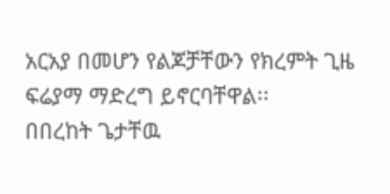አርአያ በመሆን የልጆቻቸውን የክረምት ጊዜ ፍሬያማ ማድረግ ይኖርባቸዋል፡፡
በበረከት ጌታቸዉ